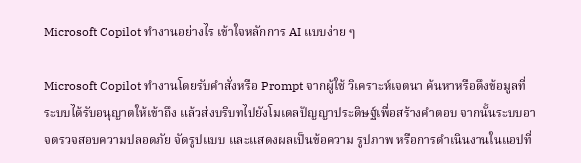Microsoft Copilot ทำงานอย่างไร เข้าใจหลักการ AI แบบง่าย ๆ

Microsoft Copilot ทำงานโดยรับคำสั่งหรือ Prompt จากผู้ใช้ วิเคราะห์เจตนา ค้นหาหรือดึงข้อมูลที่ระบบได้รับอนุญาตให้เข้าถึง แล้วส่งบริบทไปยังโมเดลปัญญาประดิษฐ์เพื่อสร้างคำตอบ จากนั้นระบบอาจตรวจสอบความปลอดภัย จัดรูปแบบ และแสดงผลเป็นข้อความ รูปภาพ หรือการดำเนินงานในแอปที่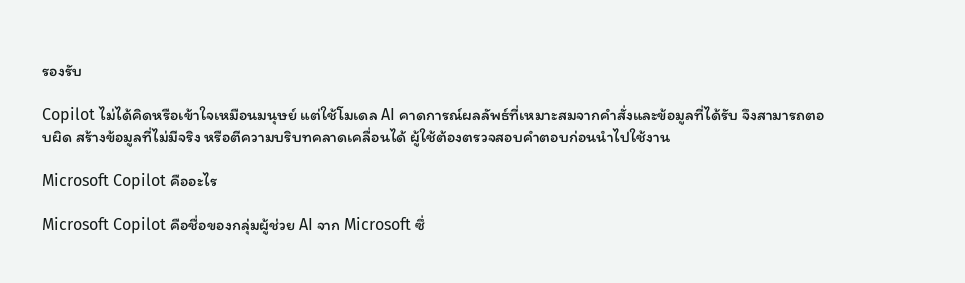รองรับ

Copilot ไม่ได้คิดหรือเข้าใจเหมือนมนุษย์ แต่ใช้โมเดล AI คาดการณ์ผลลัพธ์ที่เหมาะสมจากคำสั่งและข้อมูลที่ได้รับ จึงสามารถตอบผิด สร้างข้อมูลที่ไม่มีจริง หรือตีความบริบทคลาดเคลื่อนได้ ผู้ใช้ต้องตรวจสอบคำตอบก่อนนำไปใช้งาน

Microsoft Copilot คืออะไร

Microsoft Copilot คือชื่อของกลุ่มผู้ช่วย AI จาก Microsoft ซึ่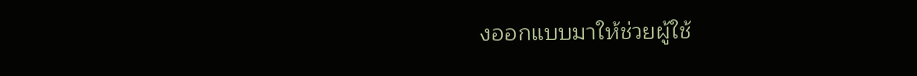งออกแบบมาให้ช่วยผู้ใช้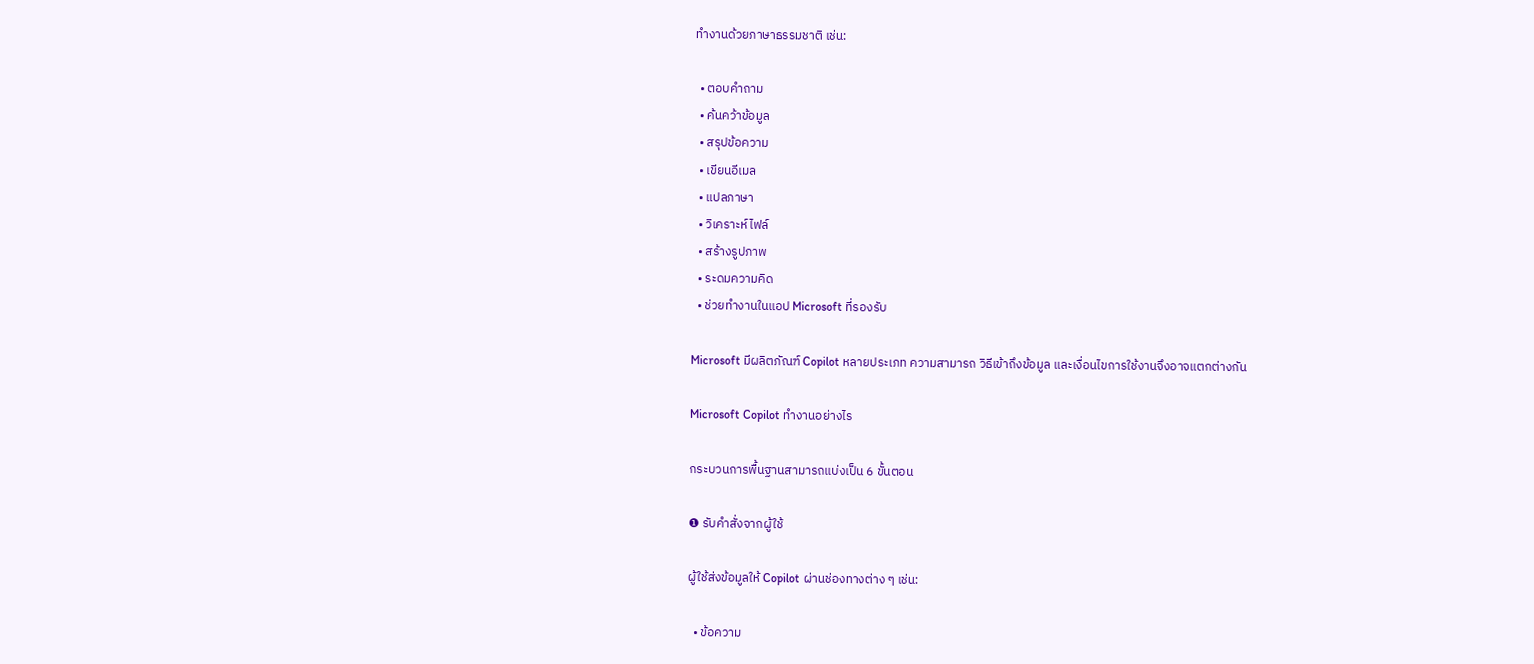ทำงานด้วยภาษาธรรมชาติ เช่น:

  • ตอบคำถาม
  • ค้นคว้าข้อมูล
  • สรุปข้อความ
  • เขียนอีเมล
  • แปลภาษา
  • วิเคราะห์ไฟล์
  • สร้างรูปภาพ
  • ระดมความคิด
  • ช่วยทำงานในแอป Microsoft ที่รองรับ

Microsoft มีผลิตภัณฑ์ Copilot หลายประเภท ความสามารถ วิธีเข้าถึงข้อมูล และเงื่อนไขการใช้งานจึงอาจแตกต่างกัน

Microsoft Copilot ทำงานอย่างไร

กระบวนการพื้นฐานสามารถแบ่งเป็น 6 ขั้นตอน

❶ รับคำสั่งจากผู้ใช้

ผู้ใช้ส่งข้อมูลให้ Copilot ผ่านช่องทางต่าง ๆ เช่น:

  • ข้อความ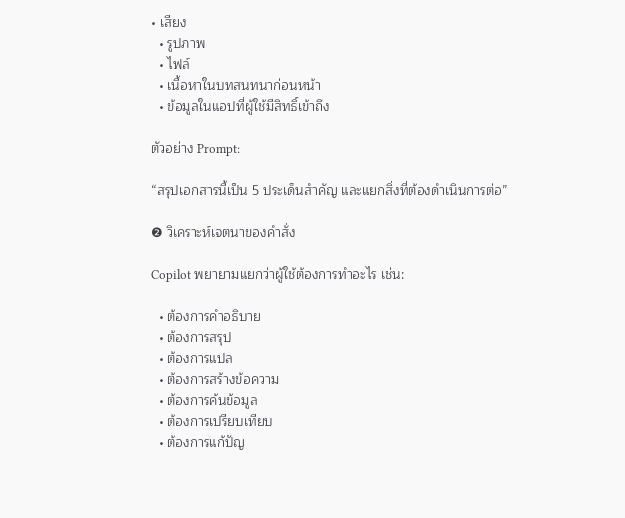• เสียง
  • รูปภาพ
  • ไฟล์
  • เนื้อหาในบทสนทนาก่อนหน้า
  • ข้อมูลในแอปที่ผู้ใช้มีสิทธิ์เข้าถึง

ตัวอย่าง Prompt:

“สรุปเอกสารนี้เป็น 5 ประเด็นสำคัญ และแยกสิ่งที่ต้องดำเนินการต่อ”

❷ วิเคราะห์เจตนาของคำสั่ง

Copilot พยายามแยกว่าผู้ใช้ต้องการทำอะไร เช่น:

  • ต้องการคำอธิบาย
  • ต้องการสรุป
  • ต้องการแปล
  • ต้องการสร้างข้อความ
  • ต้องการค้นข้อมูล
  • ต้องการเปรียบเทียบ
  • ต้องการแก้ปัญ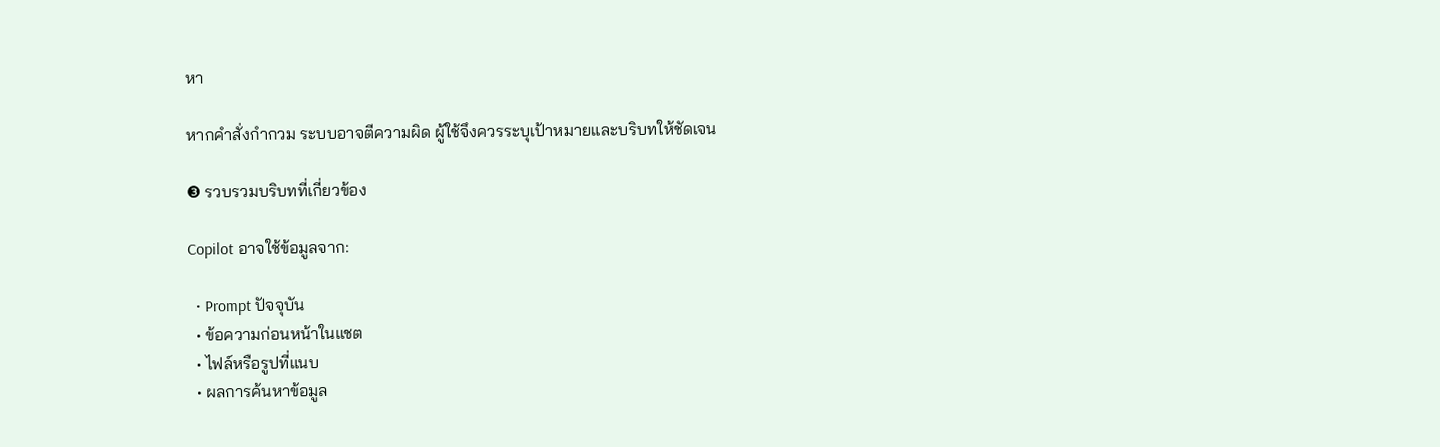หา

หากคำสั่งกำกวม ระบบอาจตีความผิด ผู้ใช้จึงควรระบุเป้าหมายและบริบทให้ชัดเจน

❸ รวบรวมบริบทที่เกี่ยวข้อง

Copilot อาจใช้ข้อมูลจาก:

  • Prompt ปัจจุบัน
  • ข้อความก่อนหน้าในแชต
  • ไฟล์หรือรูปที่แนบ
  • ผลการค้นหาข้อมูล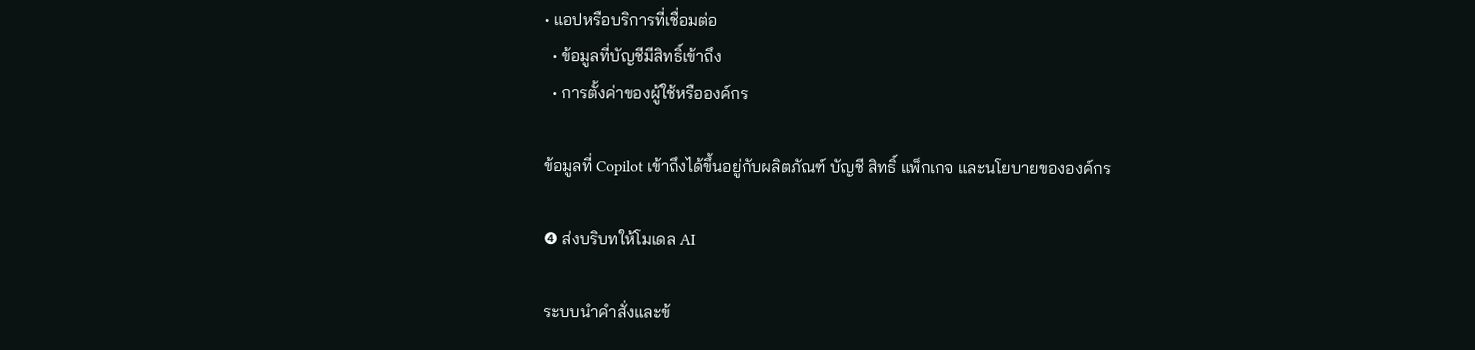• แอปหรือบริการที่เชื่อมต่อ
  • ข้อมูลที่บัญชีมีสิทธิ์เข้าถึง
  • การตั้งค่าของผู้ใช้หรือองค์กร

ข้อมูลที่ Copilot เข้าถึงได้ขึ้นอยู่กับผลิตภัณฑ์ บัญชี สิทธิ์ แพ็กเกจ และนโยบายขององค์กร

❹ ส่งบริบทให้โมเดล AI

ระบบนำคำสั่งและข้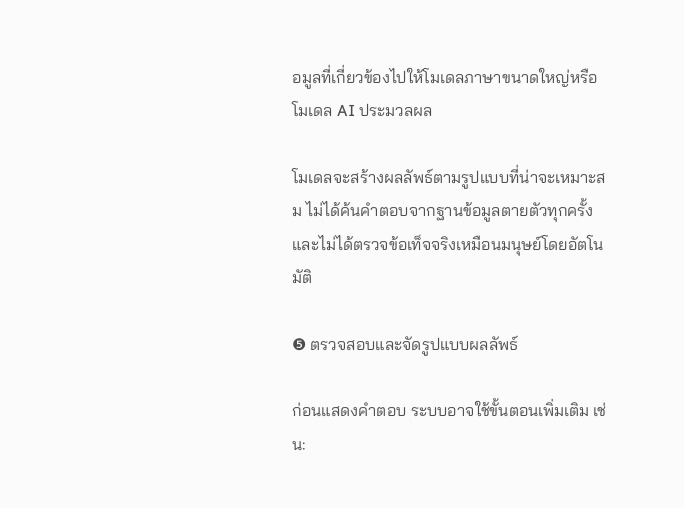อมูลที่เกี่ยวข้องไปให้โมเดลภาษาขนาดใหญ่หรือโมเดล AI ประมวลผล

โมเดลจะสร้างผลลัพธ์ตามรูปแบบที่น่าจะเหมาะสม ไม่ได้ค้นคำตอบจากฐานข้อมูลตายตัวทุกครั้ง และไม่ได้ตรวจข้อเท็จจริงเหมือนมนุษย์โดยอัตโนมัติ

❺ ตรวจสอบและจัดรูปแบบผลลัพธ์

ก่อนแสดงคำตอบ ระบบอาจใช้ขั้นตอนเพิ่มเติม เช่น: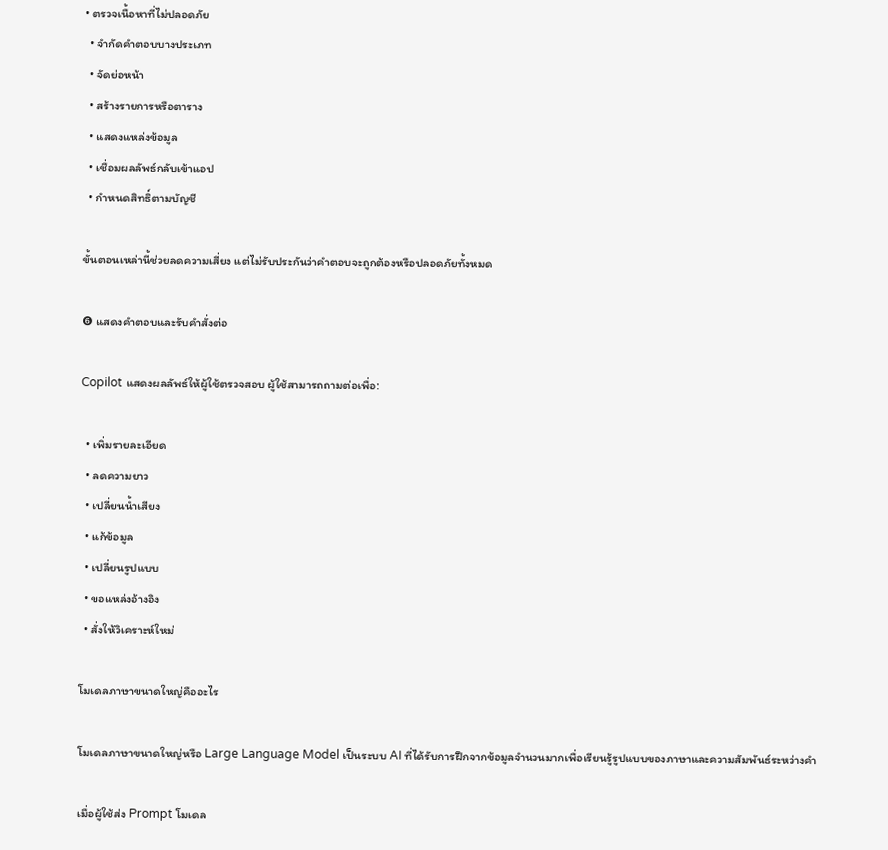• ตรวจเนื้อหาที่ไม่ปลอดภัย
  • จำกัดคำตอบบางประเภท
  • จัดย่อหน้า
  • สร้างรายการหรือตาราง
  • แสดงแหล่งข้อมูล
  • เชื่อมผลลัพธ์กลับเข้าแอป
  • กำหนดสิทธิ์ตามบัญชี

ขั้นตอนเหล่านี้ช่วยลดความเสี่ยง แต่ไม่รับประกันว่าคำตอบจะถูกต้องหรือปลอดภัยทั้งหมด

❻ แสดงคำตอบและรับคำสั่งต่อ

Copilot แสดงผลลัพธ์ให้ผู้ใช้ตรวจสอบ ผู้ใช้สามารถถามต่อเพื่อ:

  • เพิ่มรายละเอียด
  • ลดความยาว
  • เปลี่ยนน้ำเสียง
  • แก้ข้อมูล
  • เปลี่ยนรูปแบบ
  • ขอแหล่งอ้างอิง
  • สั่งให้วิเคราะห์ใหม่

โมเดลภาษาขนาดใหญ่คืออะไร

โมเดลภาษาขนาดใหญ่หรือ Large Language Model เป็นระบบ AI ที่ได้รับการฝึกจากข้อมูลจำนวนมากเพื่อเรียนรู้รูปแบบของภาษาและความสัมพันธ์ระหว่างคำ

เมื่อผู้ใช้ส่ง Prompt โมเดล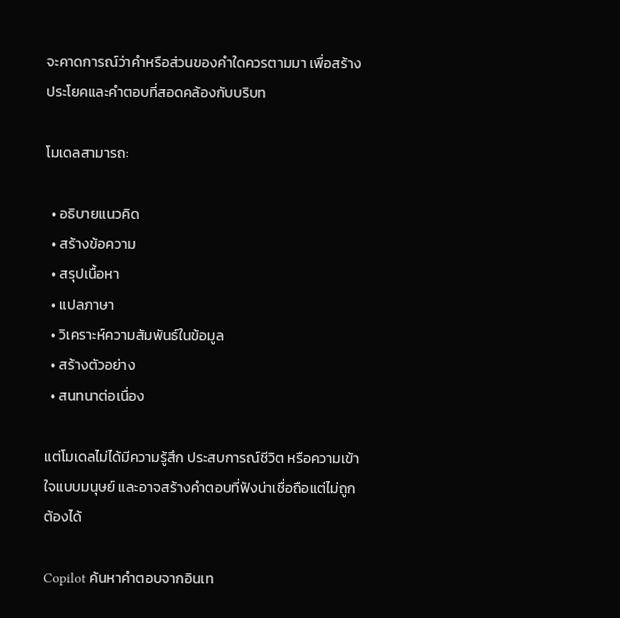จะคาดการณ์ว่าคำหรือส่วนของคำใดควรตามมา เพื่อสร้างประโยคและคำตอบที่สอดคล้องกับบริบท

โมเดลสามารถ:

  • อธิบายแนวคิด
  • สร้างข้อความ
  • สรุปเนื้อหา
  • แปลภาษา
  • วิเคราะห์ความสัมพันธ์ในข้อมูล
  • สร้างตัวอย่าง
  • สนทนาต่อเนื่อง

แต่โมเดลไม่ได้มีความรู้สึก ประสบการณ์ชีวิต หรือความเข้าใจแบบมนุษย์ และอาจสร้างคำตอบที่ฟังน่าเชื่อถือแต่ไม่ถูกต้องได้

Copilot ค้นหาคำตอบจากอินเท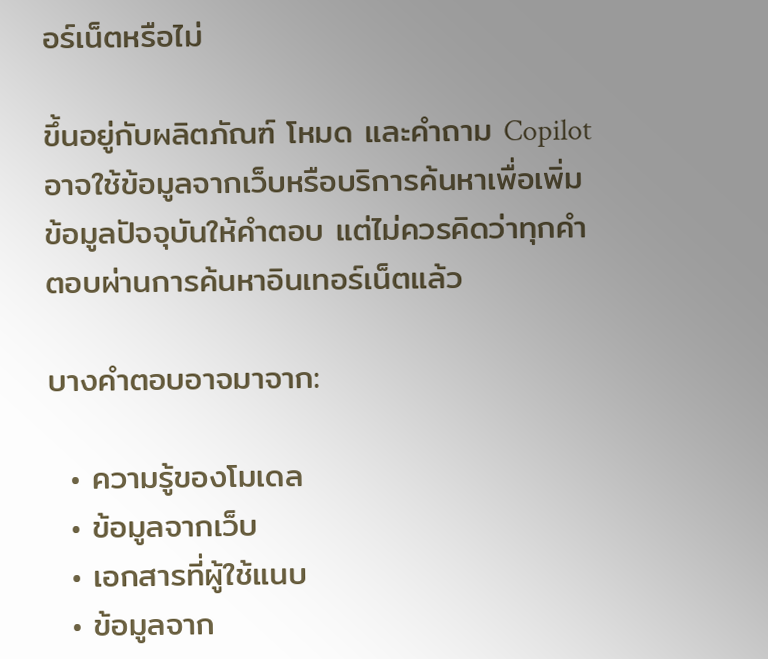อร์เน็ตหรือไม่

ขึ้นอยู่กับผลิตภัณฑ์ โหมด และคำถาม Copilot อาจใช้ข้อมูลจากเว็บหรือบริการค้นหาเพื่อเพิ่มข้อมูลปัจจุบันให้คำตอบ แต่ไม่ควรคิดว่าทุกคำตอบผ่านการค้นหาอินเทอร์เน็ตแล้ว

บางคำตอบอาจมาจาก:

  • ความรู้ของโมเดล
  • ข้อมูลจากเว็บ
  • เอกสารที่ผู้ใช้แนบ
  • ข้อมูลจาก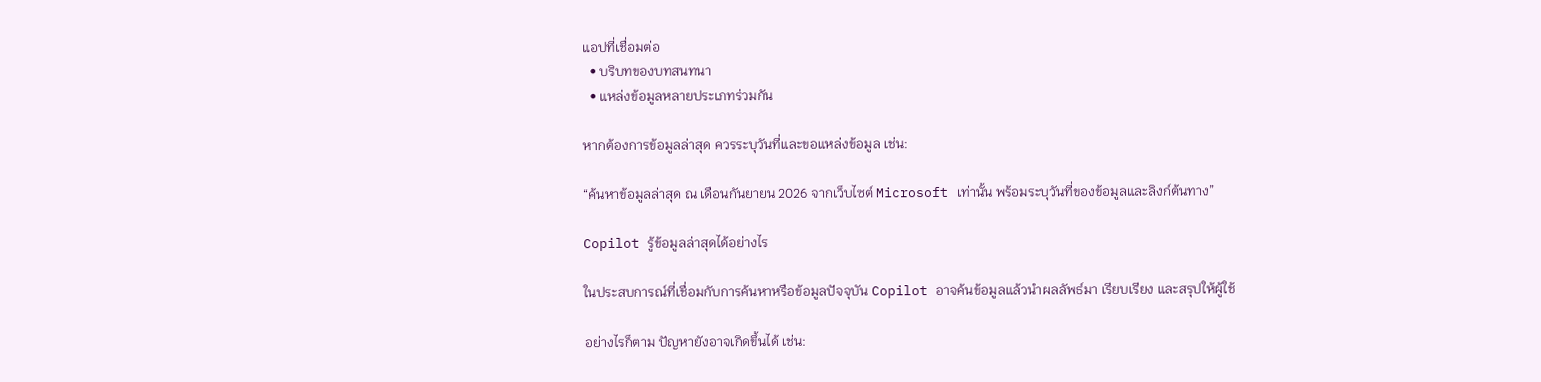แอปที่เชื่อมต่อ
  • บริบทของบทสนทนา
  • แหล่งข้อมูลหลายประเภทร่วมกัน

หากต้องการข้อมูลล่าสุด ควรระบุวันที่และขอแหล่งข้อมูล เช่น:

“ค้นหาข้อมูลล่าสุด ณ เดือนกันยายน 2026 จากเว็บไซต์ Microsoft เท่านั้น พร้อมระบุวันที่ของข้อมูลและลิงก์ต้นทาง”

Copilot รู้ข้อมูลล่าสุดได้อย่างไร

ในประสบการณ์ที่เชื่อมกับการค้นหาหรือข้อมูลปัจจุบัน Copilot อาจค้นข้อมูลแล้วนำผลลัพธ์มา เรียบเรียง และสรุปให้ผู้ใช้

อย่างไรก็ตาม ปัญหายังอาจเกิดขึ้นได้ เช่น: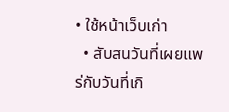• ใช้หน้าเว็บเก่า
  • สับสนวันที่เผยแพร่กับวันที่เกิ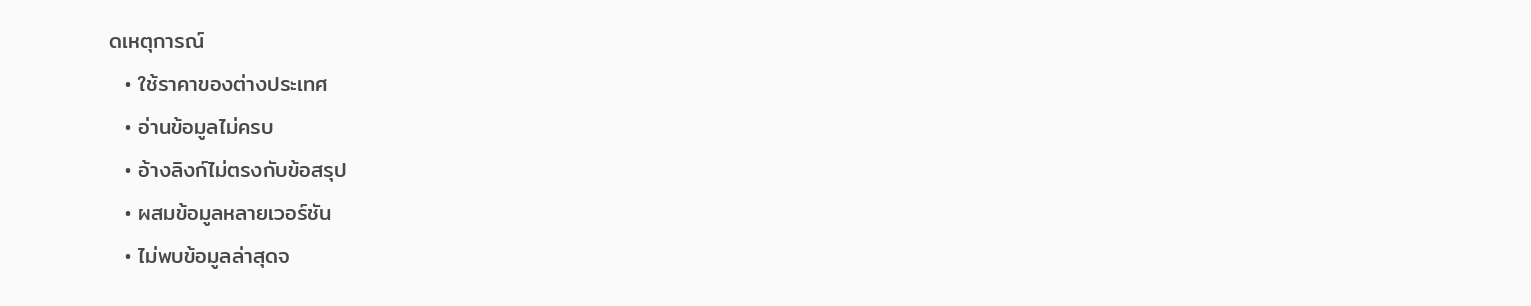ดเหตุการณ์
  • ใช้ราคาของต่างประเทศ
  • อ่านข้อมูลไม่ครบ
  • อ้างลิงก์ไม่ตรงกับข้อสรุป
  • ผสมข้อมูลหลายเวอร์ชัน
  • ไม่พบข้อมูลล่าสุดจ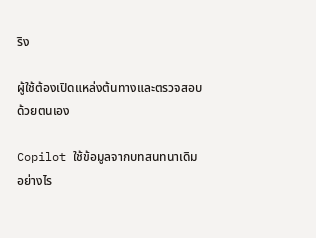ริง

ผู้ใช้ต้องเปิดแหล่งต้นทางและตรวจสอบด้วยตนเอง

Copilot ใช้ข้อมูลจากบทสนทนาเดิมอย่างไร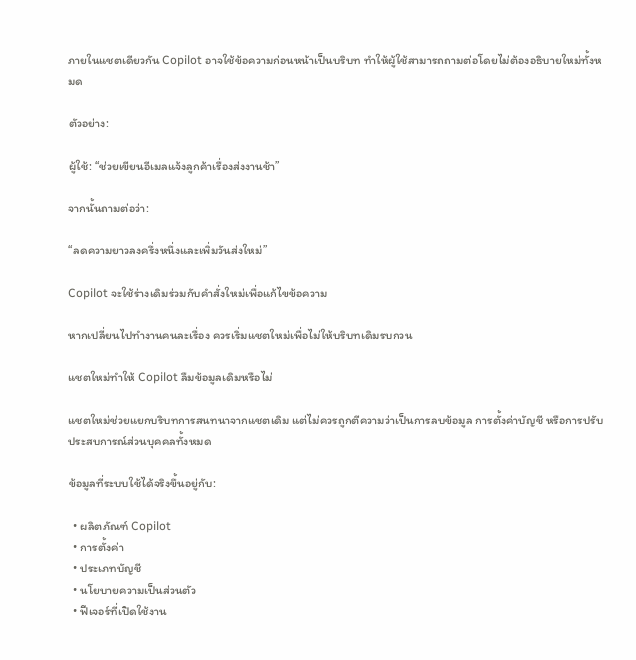ภายในแชตเดียวกัน Copilot อาจใช้ข้อความก่อนหน้าเป็นบริบท ทำให้ผู้ใช้สามารถถามต่อโดยไม่ต้องอธิบายใหม่ทั้งหมด

ตัวอย่าง:

ผู้ใช้: “ช่วยเขียนอีเมลแจ้งลูกค้าเรื่องส่งงานช้า”

จากนั้นถามต่อว่า:

“ลดความยาวลงครึ่งหนึ่งและเพิ่มวันส่งใหม่”

Copilot จะใช้ร่างเดิมร่วมกับคำสั่งใหม่เพื่อแก้ไขข้อความ

หากเปลี่ยนไปทำงานคนละเรื่อง ควรเริ่มแชตใหม่เพื่อไม่ให้บริบทเดิมรบกวน

แชตใหม่ทำให้ Copilot ลืมข้อมูลเดิมหรือไม่

แชตใหม่ช่วยแยกบริบทการสนทนาจากแชตเดิม แต่ไม่ควรถูกตีความว่าเป็นการลบข้อมูล การตั้งค่าบัญชี หรือการปรับประสบการณ์ส่วนบุคคลทั้งหมด

ข้อมูลที่ระบบใช้ได้จริงขึ้นอยู่กับ:

  • ผลิตภัณฑ์ Copilot
  • การตั้งค่า
  • ประเภทบัญชี
  • นโยบายความเป็นส่วนตัว
  • ฟีเจอร์ที่เปิดใช้งาน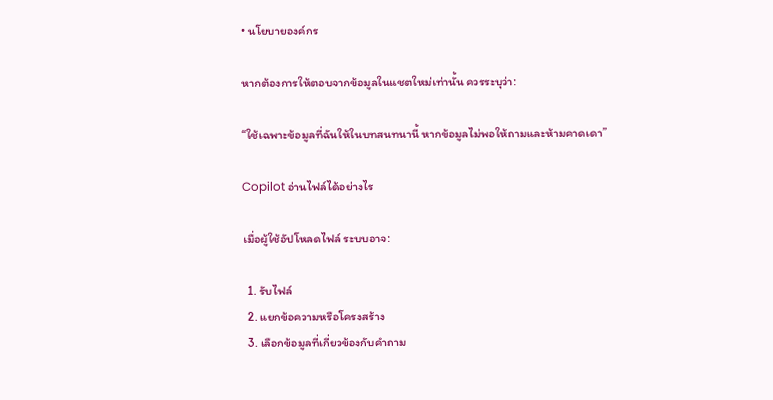• นโยบายองค์กร

หากต้องการให้ตอบจากข้อมูลในแชตใหม่เท่านั้น ควรระบุว่า:

“ใช้เฉพาะข้อมูลที่ฉันให้ในบทสนทนานี้ หากข้อมูลไม่พอให้ถามและห้ามคาดเดา”

Copilot อ่านไฟล์ได้อย่างไร

เมื่อผู้ใช้อัปโหลดไฟล์ ระบบอาจ:

  1. รับไฟล์
  2. แยกข้อความหรือโครงสร้าง
  3. เลือกข้อมูลที่เกี่ยวข้องกับคำถาม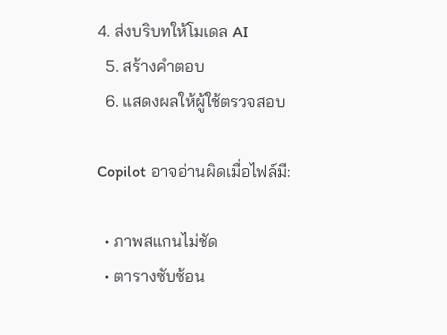4. ส่งบริบทให้โมเดล AI
  5. สร้างคำตอบ
  6. แสดงผลให้ผู้ใช้ตรวจสอบ

Copilot อาจอ่านผิดเมื่อไฟล์มี:

  • ภาพสแกนไม่ชัด
  • ตารางซับซ้อน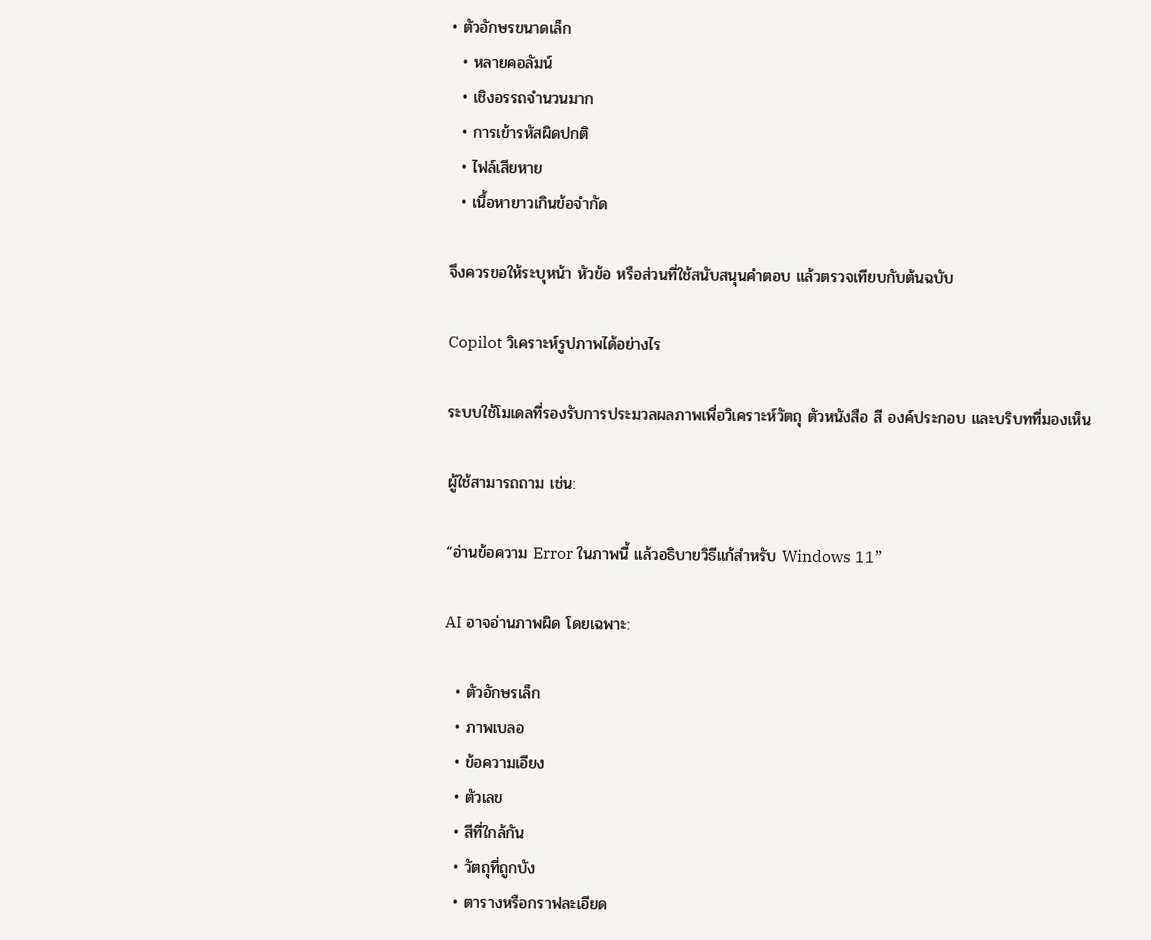• ตัวอักษรขนาดเล็ก
  • หลายคอลัมน์
  • เชิงอรรถจำนวนมาก
  • การเข้ารหัสผิดปกติ
  • ไฟล์เสียหาย
  • เนื้อหายาวเกินข้อจำกัด

จึงควรขอให้ระบุหน้า หัวข้อ หรือส่วนที่ใช้สนับสนุนคำตอบ แล้วตรวจเทียบกับต้นฉบับ

Copilot วิเคราะห์รูปภาพได้อย่างไร

ระบบใช้โมเดลที่รองรับการประมวลผลภาพเพื่อวิเคราะห์วัตถุ ตัวหนังสือ สี องค์ประกอบ และบริบทที่มองเห็น

ผู้ใช้สามารถถาม เช่น:

“อ่านข้อความ Error ในภาพนี้ แล้วอธิบายวิธีแก้สำหรับ Windows 11”

AI อาจอ่านภาพผิด โดยเฉพาะ:

  • ตัวอักษรเล็ก
  • ภาพเบลอ
  • ข้อความเอียง
  • ตัวเลข
  • สีที่ใกล้กัน
  • วัตถุที่ถูกบัง
  • ตารางหรือกราฟละเอียด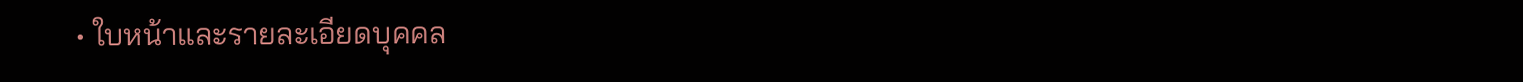• ใบหน้าและรายละเอียดบุคคล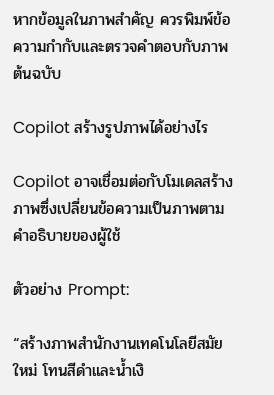หากข้อมูลในภาพสำคัญ ควรพิมพ์ข้อความกำกับและตรวจคำตอบกับภาพต้นฉบับ

Copilot สร้างรูปภาพได้อย่างไร

Copilot อาจเชื่อมต่อกับโมเดลสร้างภาพซึ่งเปลี่ยนข้อความเป็นภาพตามคำอธิบายของผู้ใช้

ตัวอย่าง Prompt:

“สร้างภาพสำนักงานเทคโนโลยีสมัยใหม่ โทนสีดำและน้ำเงิ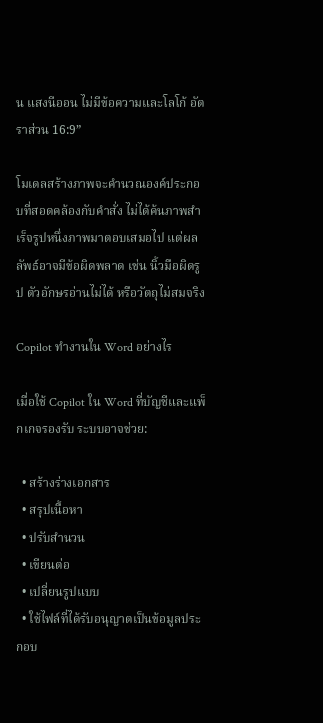น แสงนีออน ไม่มีข้อความและโลโก้ อัตราส่วน 16:9”

โมเดลสร้างภาพจะคำนวณองค์ประกอบที่สอดคล้องกับคำสั่ง ไม่ได้ค้นภาพสำเร็จรูปหนึ่งภาพมาตอบเสมอไป แต่ผลลัพธ์อาจมีข้อผิดพลาด เช่น นิ้วมือผิดรูป ตัวอักษรอ่านไม่ได้ หรือวัตถุไม่สมจริง

Copilot ทำงานใน Word อย่างไร

เมื่อใช้ Copilot ใน Word ที่บัญชีและแพ็กเกจรองรับ ระบบอาจช่วย:

  • สร้างร่างเอกสาร
  • สรุปเนื้อหา
  • ปรับสำนวน
  • เขียนต่อ
  • เปลี่ยนรูปแบบ
  • ใช้ไฟล์ที่ได้รับอนุญาตเป็นข้อมูลประกอบ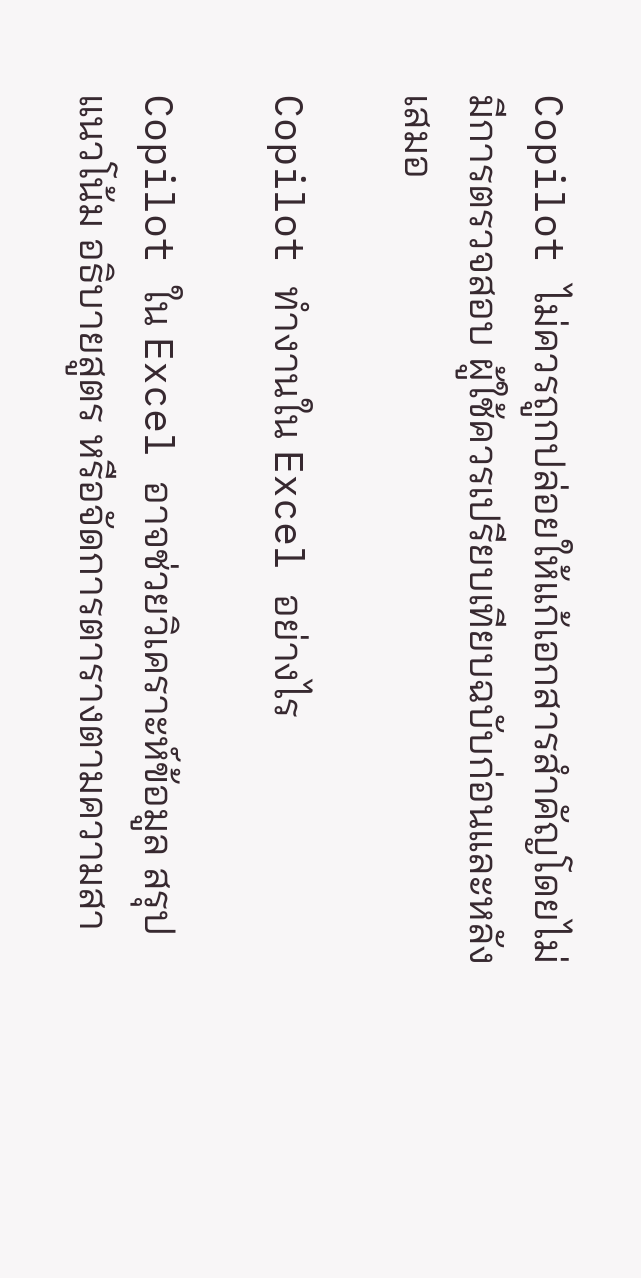Copilot ไม่ควรถูกปล่อยให้แก้เอกสารสำคัญโดยไม่มีการตรวจสอบ ผู้ใช้ควรเปรียบเทียบฉบับก่อนและหลังเสมอ

Copilot ทำงานใน Excel อย่างไร

Copilot ใน Excel อาจช่วยวิเคราะห์ข้อมูล สรุปแนวโน้ม อธิบายสูตร หรือจัดการตารางตามความสา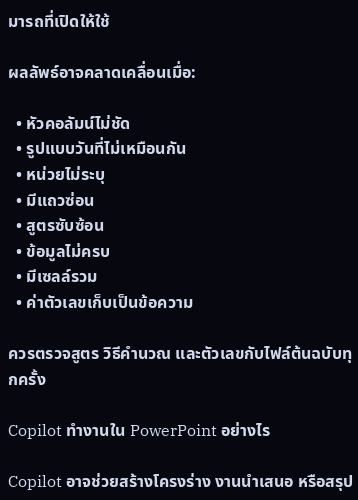มารถที่เปิดให้ใช้

ผลลัพธ์อาจคลาดเคลื่อนเมื่อ:

  • หัวคอลัมน์ไม่ชัด
  • รูปแบบวันที่ไม่เหมือนกัน
  • หน่วยไม่ระบุ
  • มีแถวซ่อน
  • สูตรซับซ้อน
  • ข้อมูลไม่ครบ
  • มีเซลล์รวม
  • ค่าตัวเลขเก็บเป็นข้อความ

ควรตรวจสูตร วิธีคำนวณ และตัวเลขกับไฟล์ต้นฉบับทุกครั้ง

Copilot ทำงานใน PowerPoint อย่างไร

Copilot อาจช่วยสร้างโครงร่าง งานนำเสนอ หรือสรุป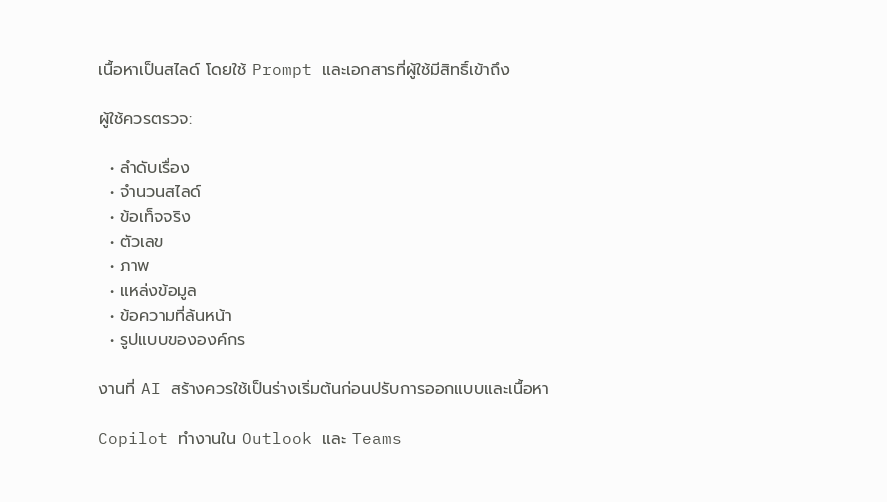เนื้อหาเป็นสไลด์ โดยใช้ Prompt และเอกสารที่ผู้ใช้มีสิทธิ์เข้าถึง

ผู้ใช้ควรตรวจ:

  • ลำดับเรื่อง
  • จำนวนสไลด์
  • ข้อเท็จจริง
  • ตัวเลข
  • ภาพ
  • แหล่งข้อมูล
  • ข้อความที่ล้นหน้า
  • รูปแบบขององค์กร

งานที่ AI สร้างควรใช้เป็นร่างเริ่มต้นก่อนปรับการออกแบบและเนื้อหา

Copilot ทำงานใน Outlook และ Teams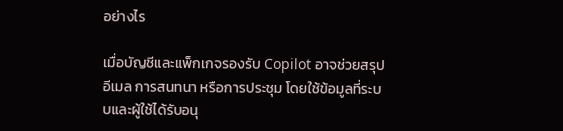อย่างไร

เมื่อบัญชีและแพ็กเกจรองรับ Copilot อาจช่วยสรุปอีเมล การสนทนา หรือการประชุม โดยใช้ข้อมูลที่ระบบและผู้ใช้ได้รับอนุ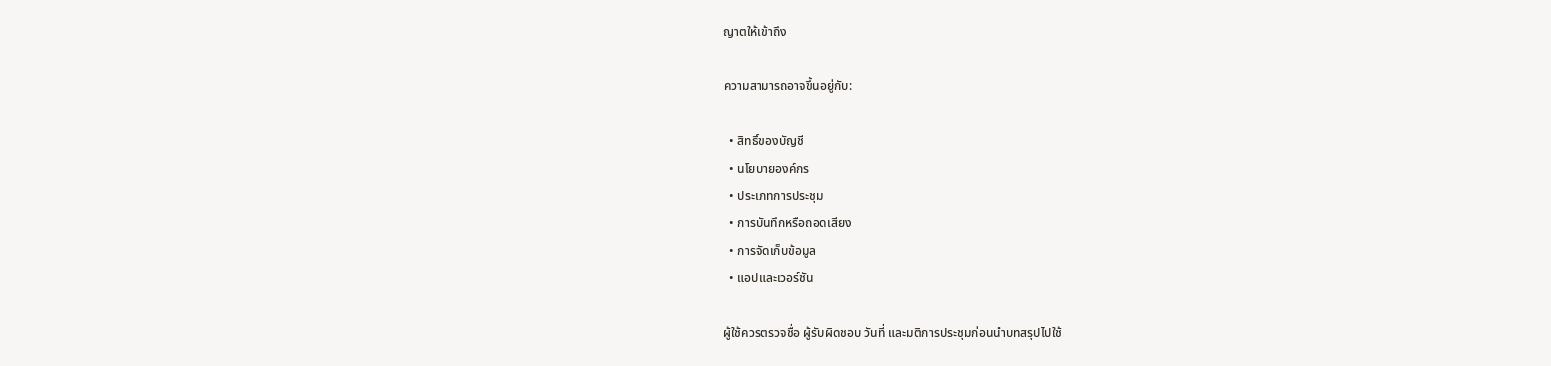ญาตให้เข้าถึง

ความสามารถอาจขึ้นอยู่กับ:

  • สิทธิ์ของบัญชี
  • นโยบายองค์กร
  • ประเภทการประชุม
  • การบันทึกหรือถอดเสียง
  • การจัดเก็บข้อมูล
  • แอปและเวอร์ชัน

ผู้ใช้ควรตรวจชื่อ ผู้รับผิดชอบ วันที่ และมติการประชุมก่อนนำบทสรุปไปใช้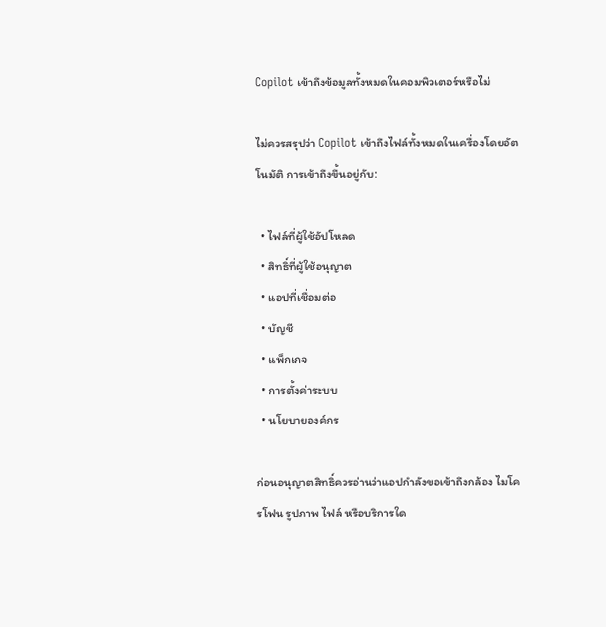Copilot เข้าถึงข้อมูลทั้งหมดในคอมพิวเตอร์หรือไม่

ไม่ควรสรุปว่า Copilot เข้าถึงไฟล์ทั้งหมดในเครื่องโดยอัตโนมัติ การเข้าถึงขึ้นอยู่กับ:

  • ไฟล์ที่ผู้ใช้อัปโหลด
  • สิทธิ์ที่ผู้ใช้อนุญาต
  • แอปที่เชื่อมต่อ
  • บัญชี
  • แพ็กเกจ
  • การตั้งค่าระบบ
  • นโยบายองค์กร

ก่อนอนุญาตสิทธิ์ควรอ่านว่าแอปกำลังขอเข้าถึงกล้อง ไมโครโฟน รูปภาพ ไฟล์ หรือบริการใด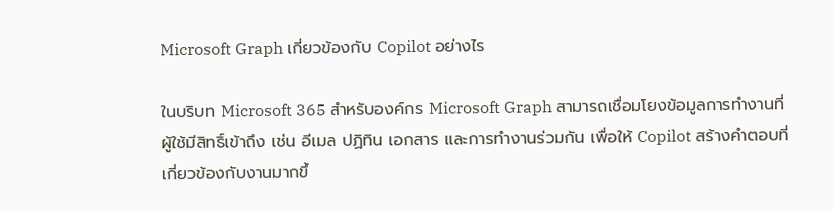Microsoft Graph เกี่ยวข้องกับ Copilot อย่างไร

ในบริบท Microsoft 365 สำหรับองค์กร Microsoft Graph สามารถเชื่อมโยงข้อมูลการทำงานที่ผู้ใช้มีสิทธิ์เข้าถึง เช่น อีเมล ปฏิทิน เอกสาร และการทำงานร่วมกัน เพื่อให้ Copilot สร้างคำตอบที่เกี่ยวข้องกับงานมากขึ้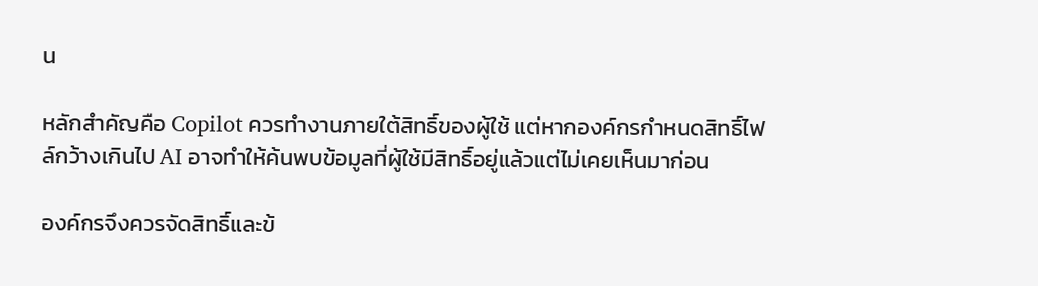น

หลักสำคัญคือ Copilot ควรทำงานภายใต้สิทธิ์ของผู้ใช้ แต่หากองค์กรกำหนดสิทธิ์ไฟล์กว้างเกินไป AI อาจทำให้ค้นพบข้อมูลที่ผู้ใช้มีสิทธิ์อยู่แล้วแต่ไม่เคยเห็นมาก่อน

องค์กรจึงควรจัดสิทธิ์และข้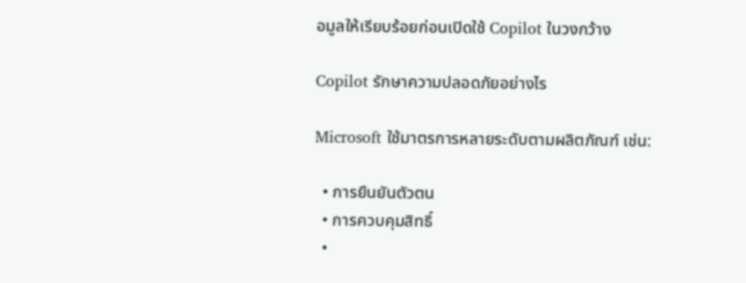อมูลให้เรียบร้อยก่อนเปิดใช้ Copilot ในวงกว้าง

Copilot รักษาความปลอดภัยอย่างไร

Microsoft ใช้มาตรการหลายระดับตามผลิตภัณฑ์ เช่น:

  • การยืนยันตัวตน
  • การควบคุมสิทธิ์
  •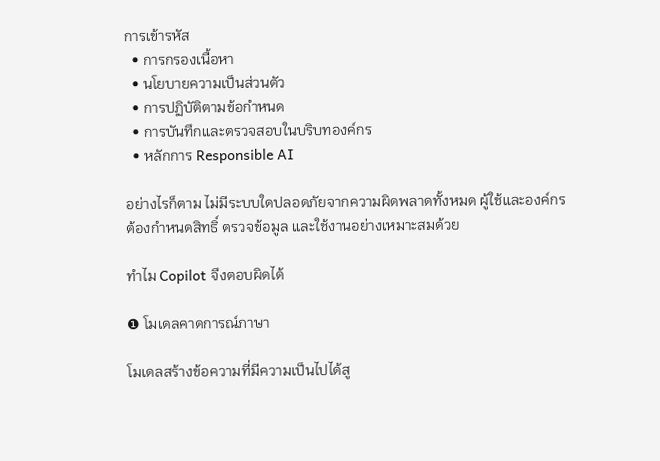การเข้ารหัส
  • การกรองเนื้อหา
  • นโยบายความเป็นส่วนตัว
  • การปฏิบัติตามข้อกำหนด
  • การบันทึกและตรวจสอบในบริบทองค์กร
  • หลักการ Responsible AI

อย่างไรก็ตาม ไม่มีระบบใดปลอดภัยจากความผิดพลาดทั้งหมด ผู้ใช้และองค์กรต้องกำหนดสิทธิ์ ตรวจข้อมูล และใช้งานอย่างเหมาะสมด้วย

ทำไม Copilot จึงตอบผิดได้

❶ โมเดลคาดการณ์ภาษา

โมเดลสร้างข้อความที่มีความเป็นไปได้สู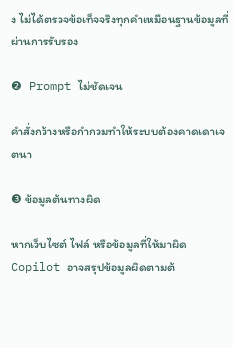ง ไม่ได้ตรวจข้อเท็จจริงทุกคำเหมือนฐานข้อมูลที่ผ่านการรับรอง

❷ Prompt ไม่ชัดเจน

คำสั่งกว้างหรือกำกวมทำให้ระบบต้องคาดเดาเจตนา

❸ ข้อมูลต้นทางผิด

หากเว็บไซต์ ไฟล์ หรือข้อมูลที่ให้มาผิด Copilot อาจสรุปข้อมูลผิดตามต้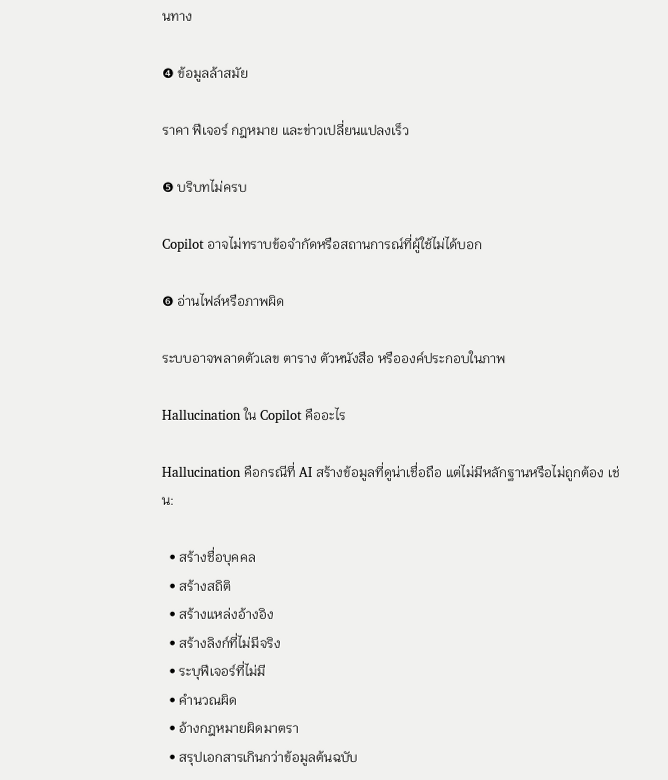นทาง

❹ ข้อมูลล้าสมัย

ราคา ฟีเจอร์ กฎหมาย และข่าวเปลี่ยนแปลงเร็ว

❺ บริบทไม่ครบ

Copilot อาจไม่ทราบข้อจำกัดหรือสถานการณ์ที่ผู้ใช้ไม่ได้บอก

❻ อ่านไฟล์หรือภาพผิด

ระบบอาจพลาดตัวเลข ตาราง ตัวหนังสือ หรือองค์ประกอบในภาพ

Hallucination ใน Copilot คืออะไร

Hallucination คือกรณีที่ AI สร้างข้อมูลที่ดูน่าเชื่อถือ แต่ไม่มีหลักฐานหรือไม่ถูกต้อง เช่น:

  • สร้างชื่อบุคคล
  • สร้างสถิติ
  • สร้างแหล่งอ้างอิง
  • สร้างลิงก์ที่ไม่มีจริง
  • ระบุฟีเจอร์ที่ไม่มี
  • คำนวณผิด
  • อ้างกฎหมายผิดมาตรา
  • สรุปเอกสารเกินกว่าข้อมูลต้นฉบับ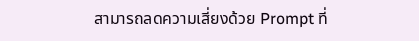สามารถลดความเสี่ยงด้วย Prompt ที่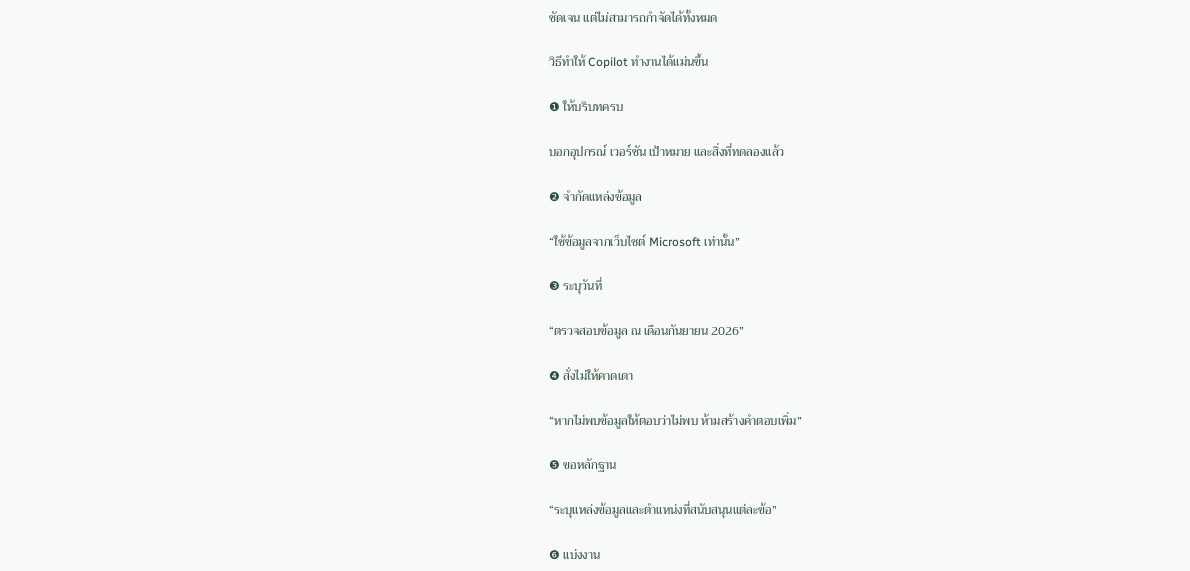ชัดเจน แต่ไม่สามารถกำจัดได้ทั้งหมด

วิธีทำให้ Copilot ทำงานได้แม่นขึ้น

❶ ให้บริบทครบ

บอกอุปกรณ์ เวอร์ชัน เป้าหมาย และสิ่งที่ทดลองแล้ว

❷ จำกัดแหล่งข้อมูล

“ใช้ข้อมูลจากเว็บไซต์ Microsoft เท่านั้น”

❸ ระบุวันที่

“ตรวจสอบข้อมูล ณ เดือนกันยายน 2026”

❹ สั่งไม่ให้คาดเดา

“หากไม่พบข้อมูลให้ตอบว่าไม่พบ ห้ามสร้างคำตอบเพิ่ม”

❺ ขอหลักฐาน

“ระบุแหล่งข้อมูลและตำแหน่งที่สนับสนุนแต่ละข้อ”

❻ แบ่งงาน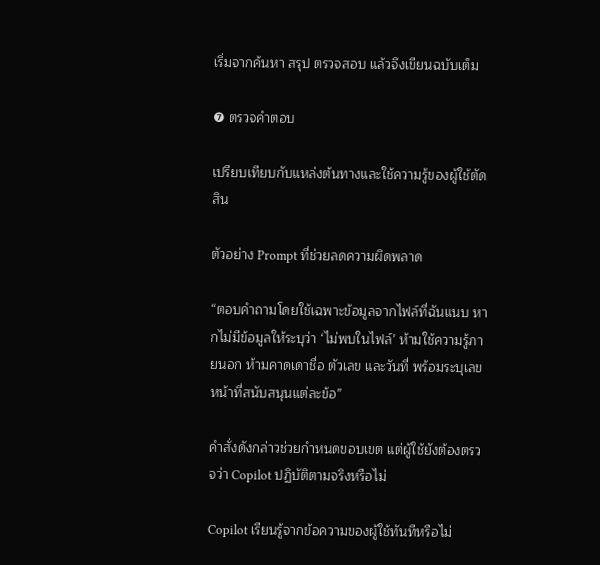เริ่มจากค้นหา สรุป ตรวจสอบ แล้วจึงเขียนฉบับเต็ม

❼ ตรวจคำตอบ

เปรียบเทียบกับแหล่งต้นทางและใช้ความรู้ของผู้ใช้ตัดสิน

ตัวอย่าง Prompt ที่ช่วยลดความผิดพลาด

“ตอบคำถามโดยใช้เฉพาะข้อมูลจากไฟล์ที่ฉันแนบ หากไม่มีข้อมูลให้ระบุว่า ‘ไม่พบในไฟล์’ ห้ามใช้ความรู้ภายนอก ห้ามคาดเดาชื่อ ตัวเลข และวันที่ พร้อมระบุเลขหน้าที่สนับสนุนแต่ละข้อ”

คำสั่งดังกล่าวช่วยกำหนดขอบเขต แต่ผู้ใช้ยังต้องตรวจว่า Copilot ปฏิบัติตามจริงหรือไม่

Copilot เรียนรู้จากข้อความของผู้ใช้ทันทีหรือไม่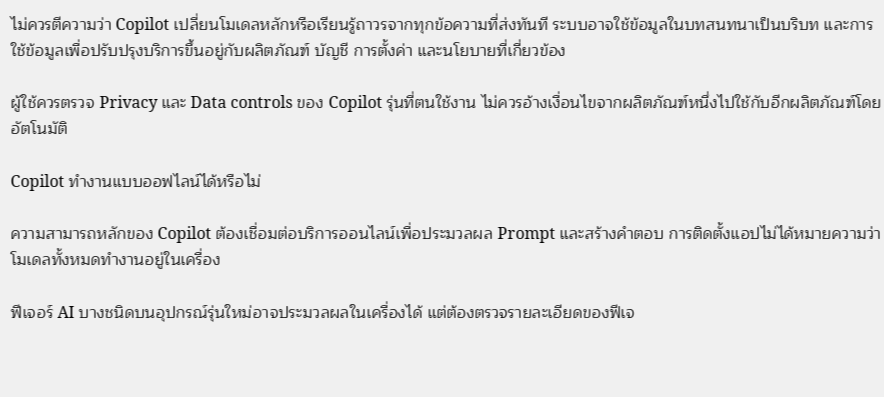ไม่ควรตีความว่า Copilot เปลี่ยนโมเดลหลักหรือเรียนรู้ถาวรจากทุกข้อความที่ส่งทันที ระบบอาจใช้ข้อมูลในบทสนทนาเป็นบริบท และการใช้ข้อมูลเพื่อปรับปรุงบริการขึ้นอยู่กับผลิตภัณฑ์ บัญชี การตั้งค่า และนโยบายที่เกี่ยวข้อง

ผู้ใช้ควรตรวจ Privacy และ Data controls ของ Copilot รุ่นที่ตนใช้งาน ไม่ควรอ้างเงื่อนไขจากผลิตภัณฑ์หนึ่งไปใช้กับอีกผลิตภัณฑ์โดยอัตโนมัติ

Copilot ทำงานแบบออฟไลน์ได้หรือไม่

ความสามารถหลักของ Copilot ต้องเชื่อมต่อบริการออนไลน์เพื่อประมวลผล Prompt และสร้างคำตอบ การติดตั้งแอปไม่ได้หมายความว่าโมเดลทั้งหมดทำงานอยู่ในเครื่อง

ฟีเจอร์ AI บางชนิดบนอุปกรณ์รุ่นใหม่อาจประมวลผลในเครื่องได้ แต่ต้องตรวจรายละเอียดของฟีเจ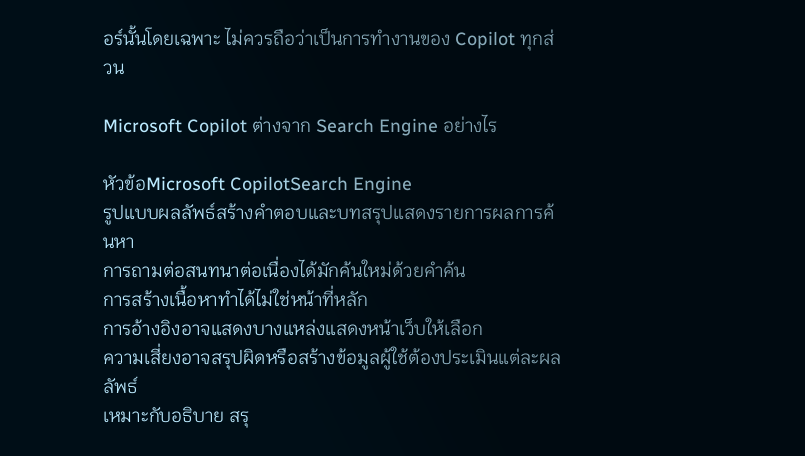อร์นั้นโดยเฉพาะ ไม่ควรถือว่าเป็นการทำงานของ Copilot ทุกส่วน

Microsoft Copilot ต่างจาก Search Engine อย่างไร

หัวข้อMicrosoft CopilotSearch Engine
รูปแบบผลลัพธ์สร้างคำตอบและบทสรุปแสดงรายการผลการค้นหา
การถามต่อสนทนาต่อเนื่องได้มักค้นใหม่ด้วยคำค้น
การสร้างเนื้อหาทำได้ไม่ใช่หน้าที่หลัก
การอ้างอิงอาจแสดงบางแหล่งแสดงหน้าเว็บให้เลือก
ความเสี่ยงอาจสรุปผิดหรือสร้างข้อมูลผู้ใช้ต้องประเมินแต่ละผลลัพธ์
เหมาะกับอธิบาย สรุ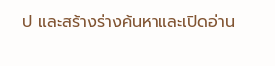ป และสร้างร่างค้นหาและเปิดอ่าน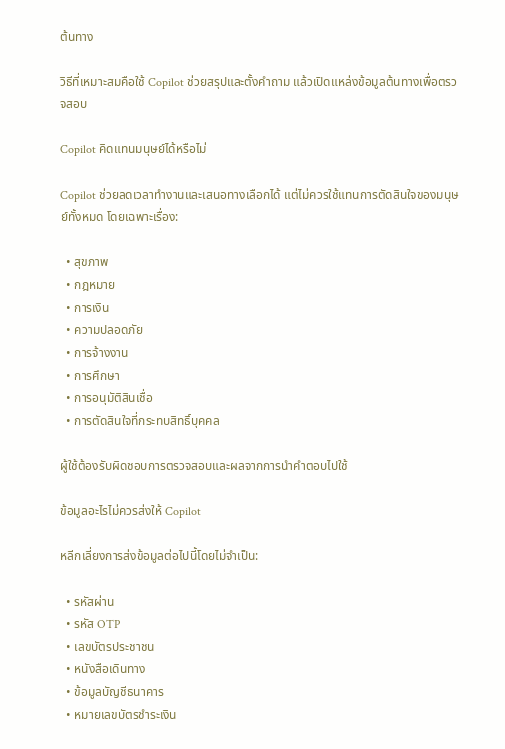ต้นทาง

วิธีที่เหมาะสมคือใช้ Copilot ช่วยสรุปและตั้งคำถาม แล้วเปิดแหล่งข้อมูลต้นทางเพื่อตรวจสอบ

Copilot คิดแทนมนุษย์ได้หรือไม่

Copilot ช่วยลดเวลาทำงานและเสนอทางเลือกได้ แต่ไม่ควรใช้แทนการตัดสินใจของมนุษย์ทั้งหมด โดยเฉพาะเรื่อง:

  • สุขภาพ
  • กฎหมาย
  • การเงิน
  • ความปลอดภัย
  • การจ้างงาน
  • การศึกษา
  • การอนุมัติสินเชื่อ
  • การตัดสินใจที่กระทบสิทธิ์บุคคล

ผู้ใช้ต้องรับผิดชอบการตรวจสอบและผลจากการนำคำตอบไปใช้

ข้อมูลอะไรไม่ควรส่งให้ Copilot

หลีกเลี่ยงการส่งข้อมูลต่อไปนี้โดยไม่จำเป็น:

  • รหัสผ่าน
  • รหัส OTP
  • เลขบัตรประชาชน
  • หนังสือเดินทาง
  • ข้อมูลบัญชีธนาคาร
  • หมายเลขบัตรชำระเงิน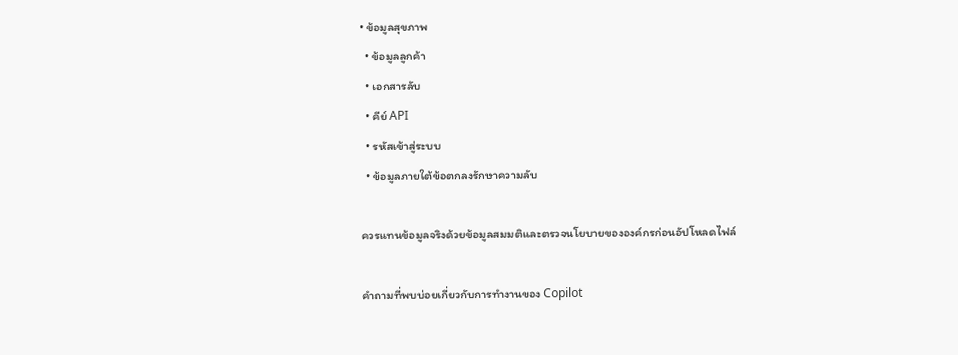• ข้อมูลสุขภาพ
  • ข้อมูลลูกค้า
  • เอกสารลับ
  • คีย์ API
  • รหัสเข้าสู่ระบบ
  • ข้อมูลภายใต้ข้อตกลงรักษาความลับ

ควรแทนข้อมูลจริงด้วยข้อมูลสมมติและตรวจนโยบายขององค์กรก่อนอัปโหลดไฟล์

คำถามที่พบบ่อยเกี่ยวกับการทำงานของ Copilot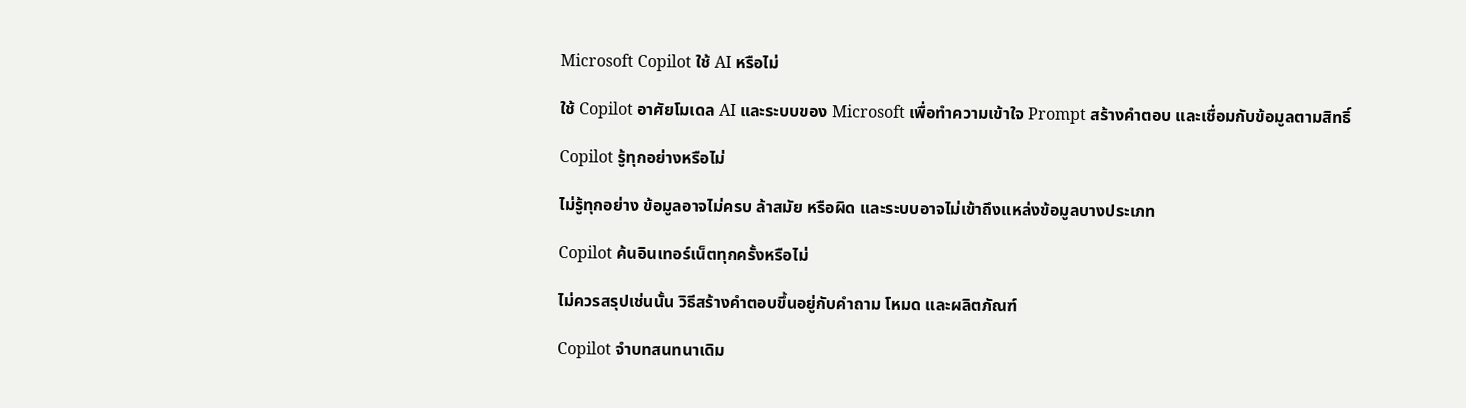Microsoft Copilot ใช้ AI หรือไม่

ใช้ Copilot อาศัยโมเดล AI และระบบของ Microsoft เพื่อทำความเข้าใจ Prompt สร้างคำตอบ และเชื่อมกับข้อมูลตามสิทธิ์

Copilot รู้ทุกอย่างหรือไม่

ไม่รู้ทุกอย่าง ข้อมูลอาจไม่ครบ ล้าสมัย หรือผิด และระบบอาจไม่เข้าถึงแหล่งข้อมูลบางประเภท

Copilot ค้นอินเทอร์เน็ตทุกครั้งหรือไม่

ไม่ควรสรุปเช่นนั้น วิธีสร้างคำตอบขึ้นอยู่กับคำถาม โหมด และผลิตภัณฑ์

Copilot จำบทสนทนาเดิม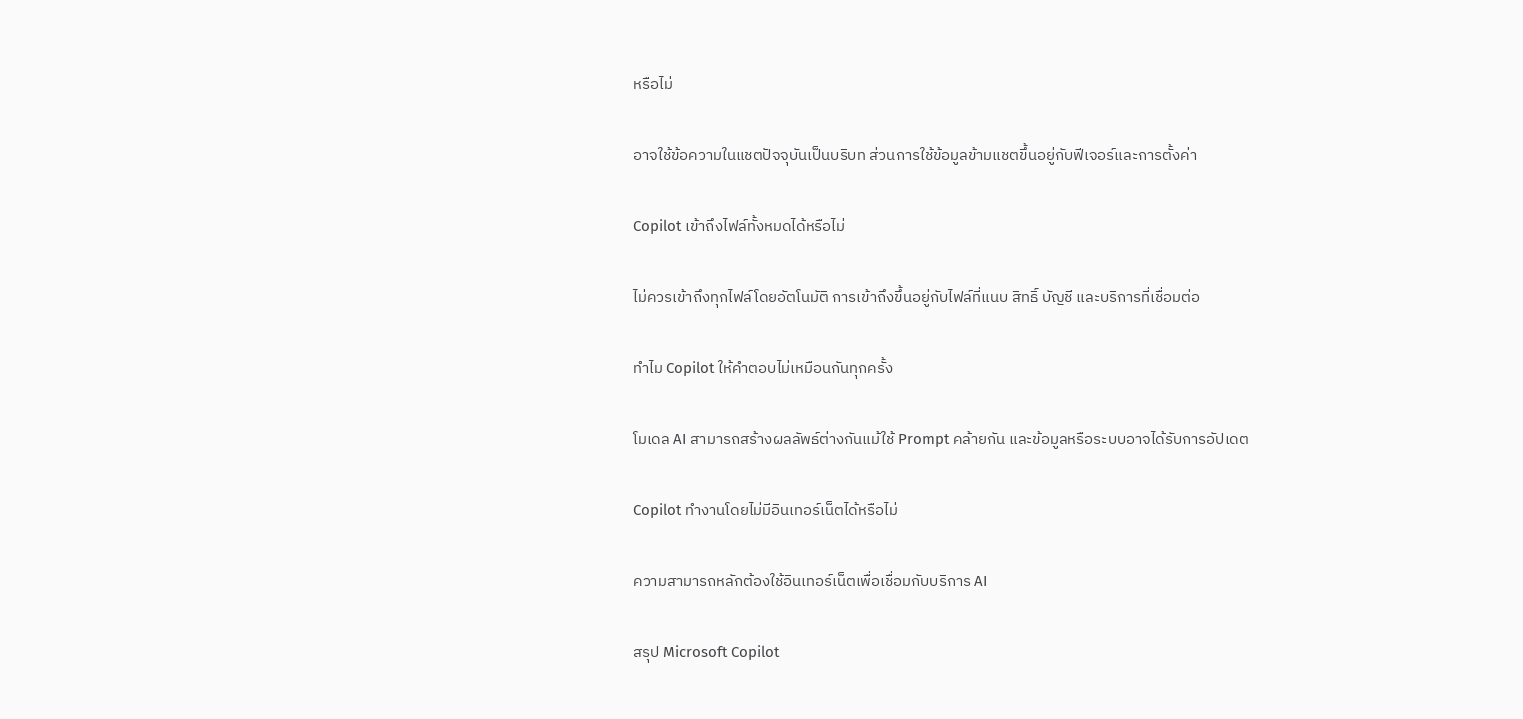หรือไม่

อาจใช้ข้อความในแชตปัจจุบันเป็นบริบท ส่วนการใช้ข้อมูลข้ามแชตขึ้นอยู่กับฟีเจอร์และการตั้งค่า

Copilot เข้าถึงไฟล์ทั้งหมดได้หรือไม่

ไม่ควรเข้าถึงทุกไฟล์โดยอัตโนมัติ การเข้าถึงขึ้นอยู่กับไฟล์ที่แนบ สิทธิ์ บัญชี และบริการที่เชื่อมต่อ

ทำไม Copilot ให้คำตอบไม่เหมือนกันทุกครั้ง

โมเดล AI สามารถสร้างผลลัพธ์ต่างกันแม้ใช้ Prompt คล้ายกัน และข้อมูลหรือระบบอาจได้รับการอัปเดต

Copilot ทำงานโดยไม่มีอินเทอร์เน็ตได้หรือไม่

ความสามารถหลักต้องใช้อินเทอร์เน็ตเพื่อเชื่อมกับบริการ AI

สรุป Microsoft Copilot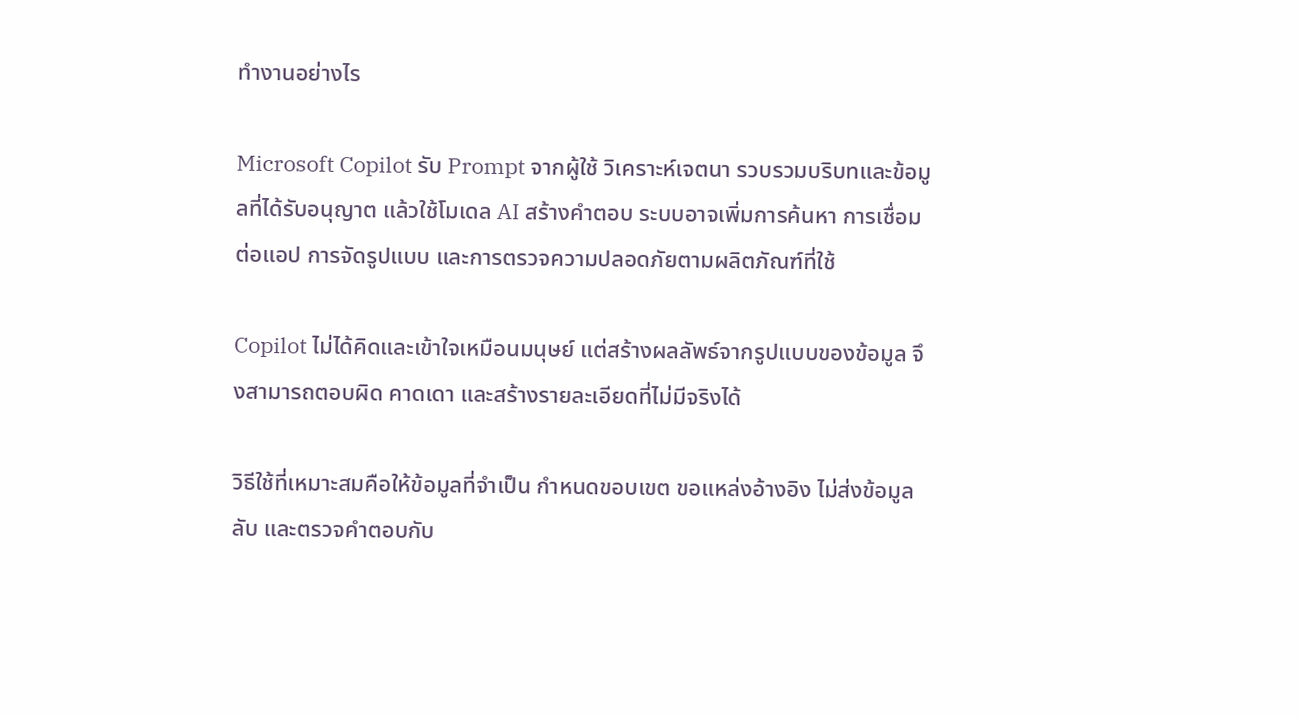ทำงานอย่างไร

Microsoft Copilot รับ Prompt จากผู้ใช้ วิเคราะห์เจตนา รวบรวมบริบทและข้อมูลที่ได้รับอนุญาต แล้วใช้โมเดล AI สร้างคำตอบ ระบบอาจเพิ่มการค้นหา การเชื่อมต่อแอป การจัดรูปแบบ และการตรวจความปลอดภัยตามผลิตภัณฑ์ที่ใช้

Copilot ไม่ได้คิดและเข้าใจเหมือนมนุษย์ แต่สร้างผลลัพธ์จากรูปแบบของข้อมูล จึงสามารถตอบผิด คาดเดา และสร้างรายละเอียดที่ไม่มีจริงได้

วิธีใช้ที่เหมาะสมคือให้ข้อมูลที่จำเป็น กำหนดขอบเขต ขอแหล่งอ้างอิง ไม่ส่งข้อมูลลับ และตรวจคำตอบกับ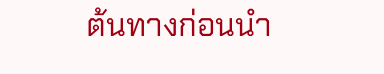ต้นทางก่อนนำ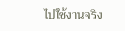ไปใช้งานจริง